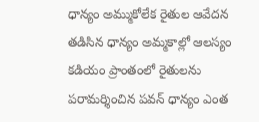ధాన్యం అమ్ముకోలేక రైతుల ఆవేదన
తడిసిన ధాన్యం అమ్మకాల్లో ఆలస్యం కడియం ప్రాంతంలో రైతులను పరామర్శించిన పవన్ ధాన్యం ఎంత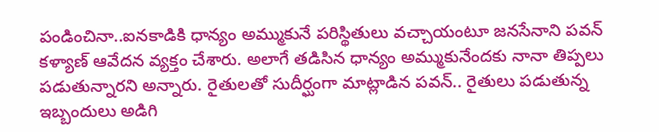పండించినా..ఐనకాడికి ధాన్యం అమ్ముకునే పరిస్థితులు వచ్చాయంటూ జనసేనాని పవన్ కళ్యాణ్ ఆవేదన వ్యక్తం చేశారు. అలాగే తడిసిన ధాన్యం అమ్ముకునేందకు నానా తిప్పలు పడుతున్నారని అన్నారు. రైతులతో సుదీర్ఘంగా మాట్లాడిన పవన్.. రైతులు పడుతున్న ఇబ్బందులు అడిగి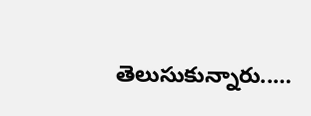తెలుసుకున్నారు..…